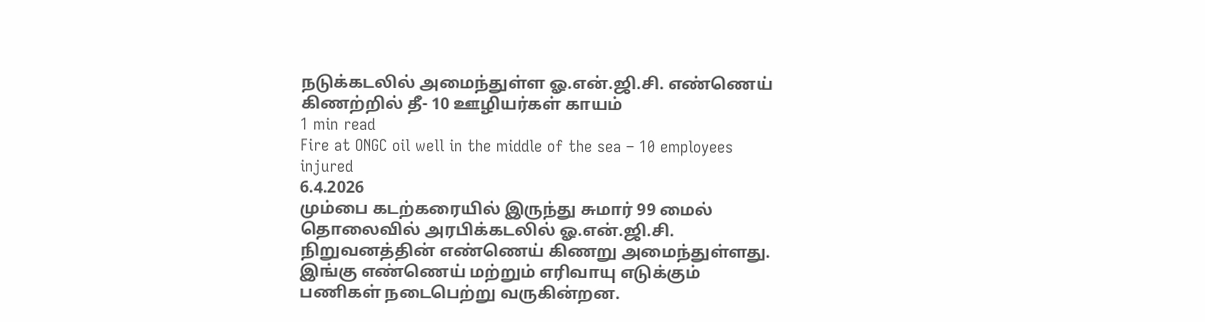நடுக்கடலில் அமைந்துள்ள ஓ.என்.ஜி.சி. எண்ணெய் கிணற்றில் தீ- 10 ஊழியர்கள் காயம்
1 min read
Fire at ONGC oil well in the middle of the sea – 10 employees injured
6.4.2026
மும்பை கடற்கரையில் இருந்து சுமார் 99 மைல் தொலைவில் அரபிக்கடலில் ஓ.என்.ஜி.சி. நிறுவனத்தின் எண்ணெய் கிணறு அமைந்துள்ளது. இங்கு எண்ணெய் மற்றும் எரிவாயு எடுக்கும் பணிகள் நடைபெற்று வருகின்றன.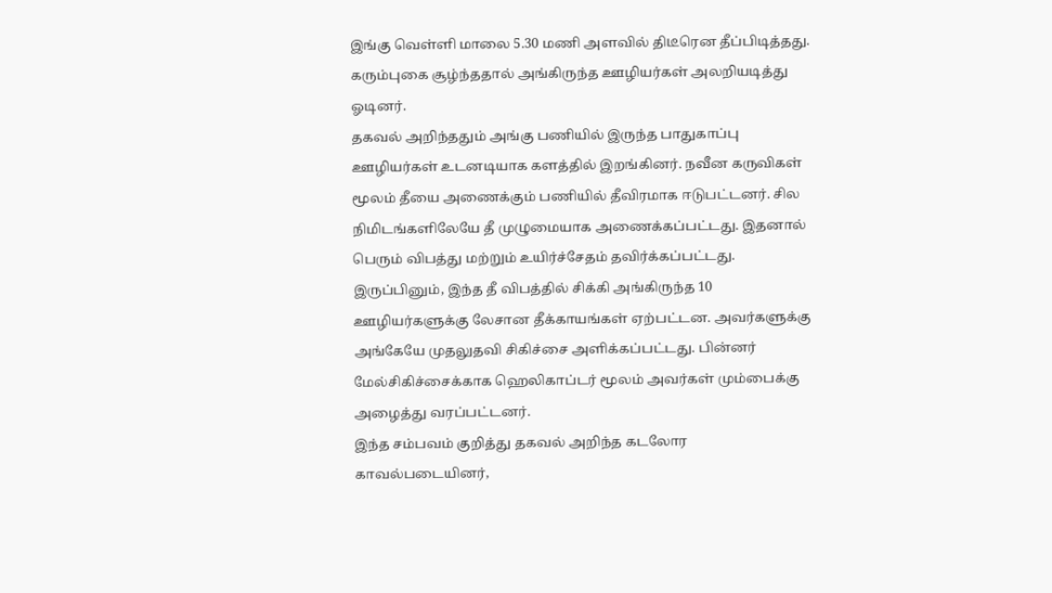இங்கு வெள்ளி மாலை 5.30 மணி அளவில் திடீரென தீப்பிடித்தது. கரும்புகை சூழ்ந்ததால் அங்கிருந்த ஊழியர்கள் அலறியடித்து ஓடினர்.
தகவல் அறிந்ததும் அங்கு பணியில் இருந்த பாதுகாப்பு ஊழியர்கள் உடனடியாக களத்தில் இறங்கினர். நவீன கருவிகள் மூலம் தீயை அணைக்கும் பணியில் தீவிரமாக ஈடுபட்டனர். சில நிமிடங்களிலேயே தீ முழுமையாக அணைக்கப்பட்டது. இதனால் பெரும் விபத்து மற்றும் உயிர்ச்சேதம் தவிர்க்கப்பட்டது.
இருப்பினும், இந்த தீ விபத்தில் சிக்கி அங்கிருந்த 10 ஊழியர்களுக்கு லேசான தீக்காயங்கள் ஏற்பட்டன. அவர்களுக்கு அங்கேயே முதலுதவி சிகிச்சை அளிக்கப்பட்டது. பின்னர் மேல்சிகிச்சைக்காக ஹெலிகாப்டர் மூலம் அவர்கள் மும்பைக்கு அழைத்து வரப்பட்டனர்.
இந்த சம்பவம் குறித்து தகவல் அறிந்த கடலோர காவல்படையினர்,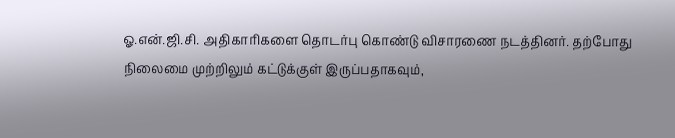ஓ.என்.ஜி.சி. அதிகாரிகளை தொடர்பு கொண்டு விசாரணை நடத்தினர். தற்போது நிலைமை முற்றிலும் கட்டுக்குள் இருப்பதாகவும்,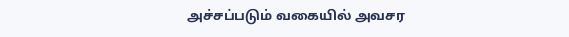அச்சப்படும் வகையில் அவசர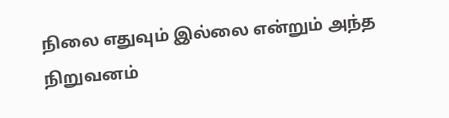நிலை எதுவும் இல்லை என்றும் அந்த நிறுவனம்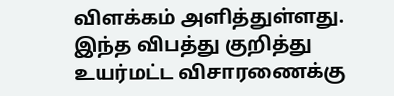விளக்கம் அளித்துள்ளது. இந்த விபத்து குறித்து உயர்மட்ட விசாரணைக்கு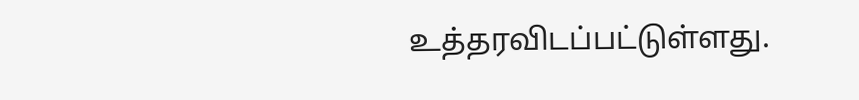உத்தரவிடப்பட்டுள்ளது.